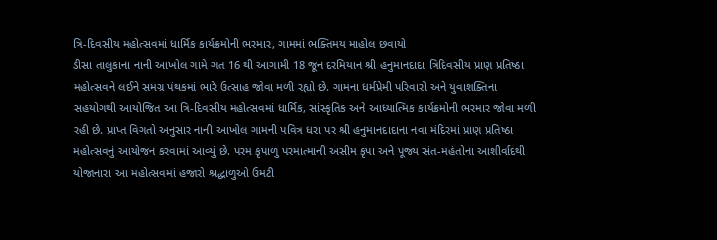ત્રિ-દિવસીય મહોત્સવમાં ધાર્મિક કાર્યક્રમોની ભરમાર, ગામમાં ભક્તિમય માહોલ છવાયો
ડીસા તાલુકાના નાની આખોલ ગામે ગત 16 થી આગામી 18 જૂન દરમિયાન શ્રી હનુમાનદાદા ત્રિદિવસીય પ્રાણ પ્રતિષ્ઠા મહોત્સવને લઈને સમગ્ર પંથકમાં ભારે ઉત્સાહ જોવા મળી રહ્યો છે. ગામના ધર્મપ્રેમી પરિવારો અને યુવાશક્તિના સહયોગથી આયોજિત આ ત્રિ-દિવસીય મહોત્સવમાં ધાર્મિક, સાંસ્કૃતિક અને આધ્યાત્મિક કાર્યક્રમોની ભરમાર જોવા મળી રહી છે. પ્રાપ્ત વિગતો અનુસાર નાની આખોલ ગામની પવિત્ર ધરા પર શ્રી હનુમાનદાદાના નવા મંદિરમાં પ્રાણ પ્રતિષ્ઠા મહોત્સવનું આયોજન કરવામાં આવ્યું છે. પરમ કૃપાળુ પરમાત્માની અસીમ કૃપા અને પૂજ્ય સંત-મહંતોના આશીર્વાદથી યોજાનારા આ મહોત્સવમાં હજારો શ્રદ્ધાળુઓ ઉમટી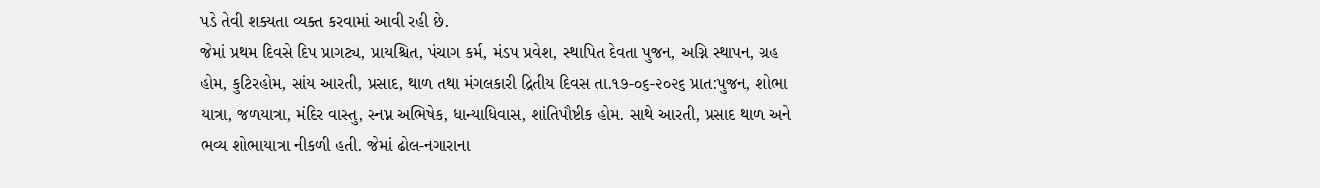પડે તેવી શક્યતા વ્યક્ત કરવામાં આવી રહી છે.
જેમાં પ્રથમ દિવસે દિપ પ્રાગટ્ય, પ્રાયશ્ચિત, પંચાગ કર્મ, મંડપ પ્રવેશ, સ્થાપિત દેવતા પુજન, અગ્નિ સ્થાપન, ગ્રહ હોમ, કુટિરહોમ, સાંય આરતી, પ્રસાદ, થાળ તથા મંગલકારી દ્રિતીય દિવસ તા.૧૭-૦૬-૨૦૨૬ પ્રાત:પુજન, શોભા યાત્રા, જળયાત્રા, મંદિર વાસ્તુ, સ્નપ્ન અભિષેક, ધાન્યાધિવાસ, શાંતિપૌષ્ટીક હોમ. સાથે આરતી, પ્રસાદ થાળ અને ભવ્ય શોભાયાત્રા નીકળી હતી. જેમાં ઢોલ-નગારાના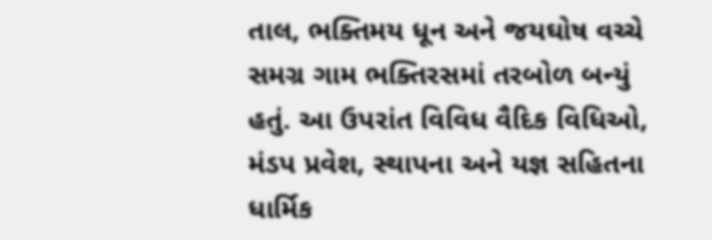તાલ, ભક્તિમય ધૂન અને જયઘોષ વચ્ચે સમગ્ર ગામ ભક્તિરસમાં તરબોળ બન્યું હતું. આ ઉપરાંત વિવિધ વૈદિક વિધિઓ, મંડપ પ્રવેશ, સ્થાપના અને યજ્ઞ સહિતના ધાર્મિક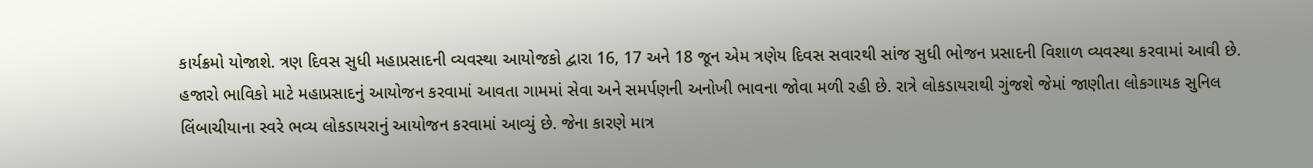કાર્યક્રમો યોજાશે. ત્રણ દિવસ સુધી મહાપ્રસાદની વ્યવસ્થા આયોજકો દ્વારા 16, 17 અને 18 જૂન એમ ત્રણેય દિવસ સવારથી સાંજ સુધી ભોજન પ્રસાદની વિશાળ વ્યવસ્થા કરવામાં આવી છે. હજારો ભાવિકો માટે મહાપ્રસાદનું આયોજન કરવામાં આવતા ગામમાં સેવા અને સમર્પણની અનોખી ભાવના જોવા મળી રહી છે. રાત્રે લોકડાયરાથી ગુંજશે જેમાં જાણીતા લોકગાયક સુનિલ લિંબાચીયાના સ્વરે ભવ્ય લોકડાયરાનું આયોજન કરવામાં આવ્યું છે. જેના કારણે માત્ર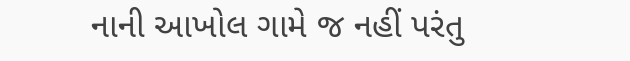નાની આખોલ ગામે જ નહીં પરંતુ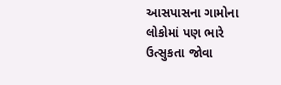આસપાસના ગામોના લોકોમાં પણ ભારે ઉત્સુકતા જોવા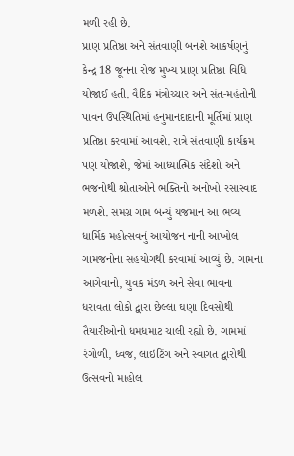મળી રહી છે.
પ્રાણ પ્રતિષ્ઠા અને સંતવાણી બનશે આકર્ષણનું કેન્દ્ર 18 જૂનના રોજ મુખ્ય પ્રાણ પ્રતિષ્ઠા વિધિ યોજાઈ હતી. વૈદિક મંત્રોચ્ચાર અને સંત-મહંતોની પાવન ઉપસ્થિતિમાં હનુમાનદાદાની મૂર્તિમાં પ્રાણ પ્રતિષ્ઠા કરવામાં આવશે. રાત્રે સંતવાણી કાર્યક્રમ પણ યોજાશે, જેમાં આધ્યાત્મિક સંદેશો અને ભજનોથી શ્રોતાઓને ભક્તિનો અનોખો રસાસ્વાદ મળશે. સમગ્ર ગામ બન્યું યજમાન આ ભવ્ય ધાર્મિક મહોત્સવનું આયોજન નાની આખોલ ગામજનોના સહયોગથી કરવામાં આવ્યું છે. ગામના આગેવાનો, યુવક મંડળ અને સેવા ભાવના ધરાવતા લોકો દ્વારા છેલ્લા ઘણા દિવસોથી તૈયારીઓનો ધમધમાટ ચાલી રહ્યો છે. ગામમાં રંગોળી, ધ્વજ, લાઇટિંગ અને સ્વાગત દ્વારોથી ઉત્સવનો માહોલ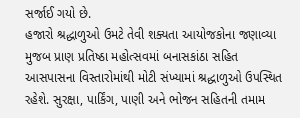સર્જાઈ ગયો છે.
હજારો શ્રદ્ધાળુઓ ઉમટે તેવી શક્યતા આયોજકોના જણાવ્યા મુજબ પ્રાણ પ્રતિષ્ઠા મહોત્સવમાં બનાસકાંઠા સહિત આસપાસના વિસ્તારોમાંથી મોટી સંખ્યામાં શ્રદ્ધાળુઓ ઉપસ્થિત રહેશે. સુરક્ષા, પાર્કિંગ, પાણી અને ભોજન સહિતની તમામ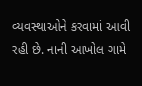વ્યવસ્થાઓને કરવામાં આવી રહી છે. નાની આખોલ ગામે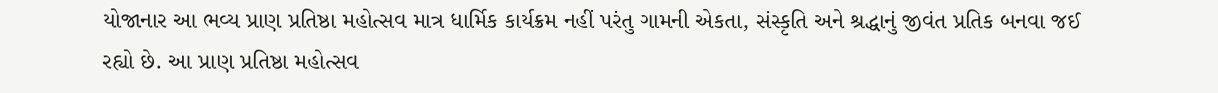યોજાનાર આ ભવ્ય પ્રાણ પ્રતિષ્ઠા મહોત્સવ માત્ર ધાર્મિક કાર્યક્રમ નહીં પરંતુ ગામની એકતા, સંસ્કૃતિ અને શ્રદ્ધાનું જીવંત પ્રતિક બનવા જઈ રહ્યો છે. આ પ્રાણ પ્રતિષ્ઠા મહોત્સવ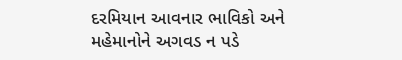દરમિયાન આવનાર ભાવિકો અને મહેમાનોને અગવડ ન પડે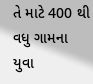તે માટે 400 થી વધુ ગામના યુવા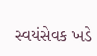સ્વયંસેવક ખડે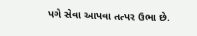પગે સેવા આપવા તત્પર ઉભા છે.